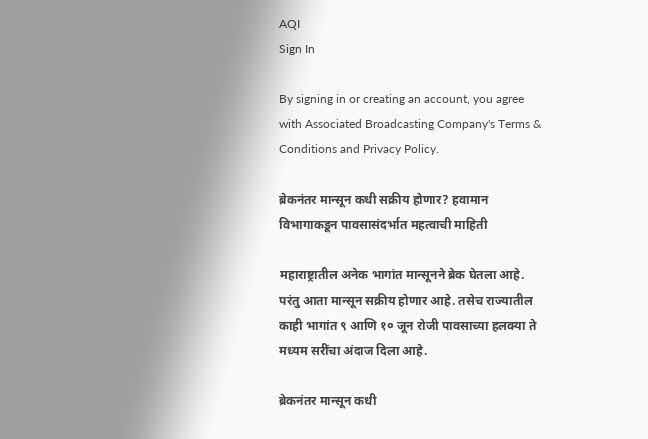AQI
Sign In

By signing in or creating an account, you agree with Associated Broadcasting Company's Terms & Conditions and Privacy Policy.

ब्रेकनंतर मान्सून कधी सक्रीय होणार? हवामान विभागाकडून पावसासंदर्भात महत्वाची माहिती

महाराष्ट्रातील अनेक भागांत मान्सूनने ब्रेक घेतला आहे. परंतु आता मान्सून सक्रीय होणार आहे. तसेच राज्यातील काही भागांत ९ आणि १० जून रोजी पावसाच्या हलक्या ते मध्यम सरींचा अंदाज दिला आहे.

ब्रेकनंतर मान्सून कधी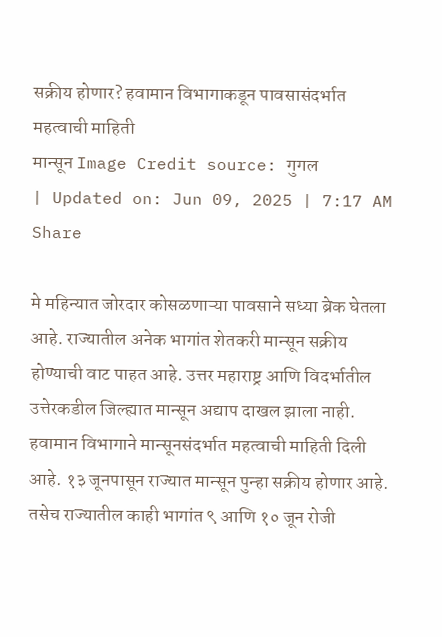सक्रीय होणार? हवामान विभागाकडून पावसासंदर्भात महत्वाची माहिती
मान्सून Image Credit source: गुगल
| Updated on: Jun 09, 2025 | 7:17 AM
Share

मे महिन्यात जोरदार कोसळणाऱ्या पावसाने सध्या ब्रेक घेतला आहे. राज्यातील अनेक भागांत शेतकरी मान्सून सक्रीय होण्याची वाट पाहत आहे. उत्तर महाराष्ट्र आणि विदर्भातील उत्तेरकडील जिल्ह्यात मान्सून अद्याप दाखल झाला नाही. हवामान विभागाने मान्सूनसंदर्भात महत्वाची माहिती दिली आहे. १३ जूनपासून राज्यात मान्सून पुन्हा सक्रीय होणार आहे. तसेच राज्यातील काही भागांत ९ आणि १० जून रोजी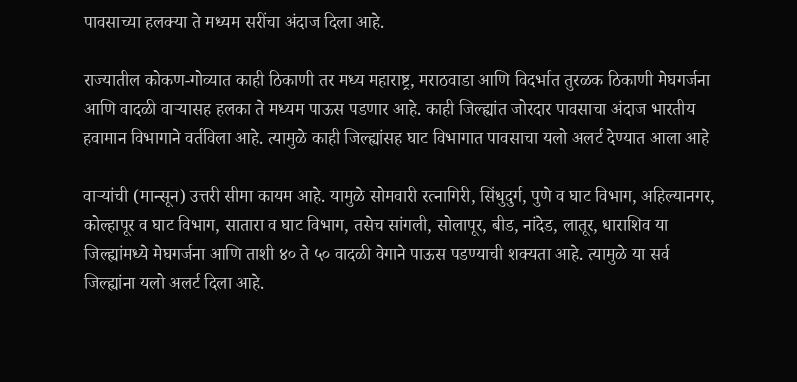पावसाच्या हलक्या ते मध्यम सरींचा अंदाज दिला आहे.

राज्यातील कोकण-गोव्यात काही ठिकाणी तर मध्य महाराष्ट्र, मराठवाडा आणि विदर्भात तुरळक ठिकाणी मेघगर्जना आणि वादळी वाऱ्यासह हलका ते मध्यम पाऊस पडणार आहे. काही जिल्ह्यांत जोरदार पावसाचा अंदाज भारतीय हवामान विभागाने वर्तविला आहे. त्यामुळे काही जिल्ह्यांसह घाट विभागात पावसाचा यलो अलर्ट देण्यात आला आहे

वाऱ्यांची (मान्सून) उत्तरी सीमा कायम आहे. यामुळे सोमवारी रत्नागिरी, सिंधुदुर्ग, पुणे व घाट विभाग, अहिल्यानगर, कोल्हापूर व घाट विभाग, सातारा व घाट विभाग, तसेच सांगली, सोलापूर, बीड, नांदेड, लातूर, धाराशिव या जिल्ह्यांमध्ये मेघगर्जना आणि ताशी ४० ते ५० वादळी वेगाने पाऊस पडण्याची शक्यता आहे. त्यामुळे या सर्व जिल्ह्यांना यलो अलर्ट दिला आहे.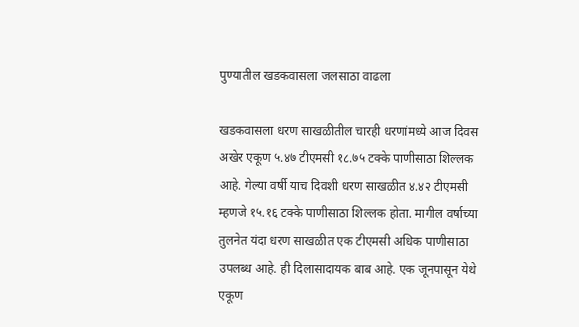पुण्यातील खडकवासला जलसाठा वाढला

खडकवासला धरण साखळीतील चारही धरणांमध्ये आज दिवस अखेर एकूण ५.४७ टीएमसी १८.७५ टक्के पाणीसाठा शिल्लक आहे. गेल्या वर्षी याच दिवशी धरण साखळीत ४.४२ टीएमसी म्हणजे १५.१६ टक्के पाणीसाठा शिल्लक होता. मागील वर्षाच्या तुलनेत यंदा धरण साखळीत एक टीएमसी अधिक पाणीसाठा उपलब्ध आहे. ही दिलासादायक बाब आहे. एक जूनपासून येथे एकूण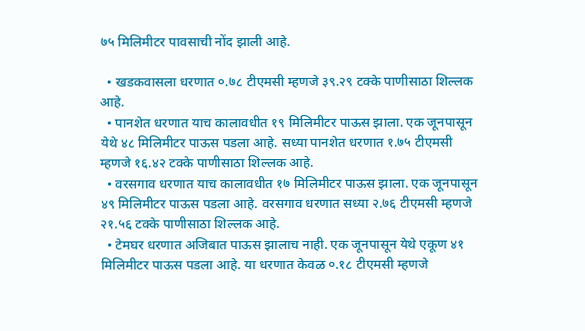७५ मिलिमीटर पावसाची नोंद झाली आहे.

  • खडकवासला धरणात ०.७८ टीएमसी म्हणजे ३९.२९ टक्के पाणीसाठा शिल्लक आहे.
  • पानशेत धरणात याच कालावधीत १९ मिलिमीटर पाऊस झाला. एक जूनपासून येथे ४८ मिलिमीटर पाऊस पडला आहे. सध्या पानशेत धरणात १.७५ टीएमसी म्हणजे १६.४२ टक्के पाणीसाठा शिल्लक आहे.
  • वरसगाव धरणात याच कालावधीत १७ मिलिमीटर पाऊस झाला. एक जूनपासून ४९ मिलिमीटर पाऊस पडला आहे. वरसगाव धरणात सध्या २.७६ टीएमसी म्हणजे २१.५६ टक्के पाणीसाठा शिल्लक आहे.
  • टेमघर धरणात अजिबात पाऊस झालाच नाही. एक जूनपासून येथे एकूण ४१ मिलिमीटर पाऊस पडला आहे. या धरणात केवळ ०.१८ टीएमसी म्हणजे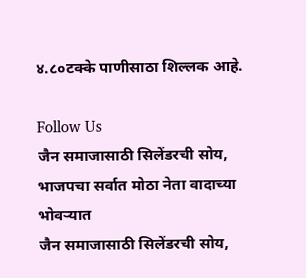४.८०टक्के पाणीसाठा शिल्लक आहे.

Follow Us
जैन समाजासाठी सिलेंडरची सोय, भाजपचा सर्वात मोठा नेता वादाच्या भोवऱ्यात
जैन समाजासाठी सिलेंडरची सोय,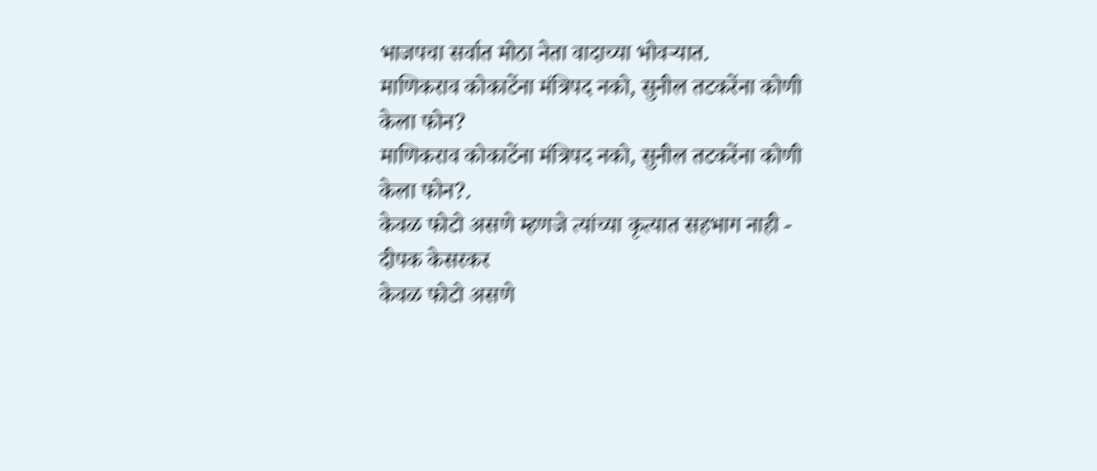भाजपचा सर्वात मोठा नेता वादाच्या भोवऱ्यात.
माणिकराव कोकाटेंना मंत्रिपद नको, सुनील तटकरेंना कोणी केला फोन?
माणिकराव कोकाटेंना मंत्रिपद नको, सुनील तटकरेंना कोणी केला फोन?.
केवळ फोटो असणे म्हणजे त्यांच्या कृत्यात सहभाग नाही - दीपक केसरकर
केवळ फोटो असणे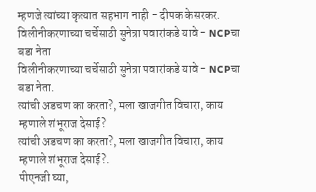म्हणजे त्यांच्या कृत्यात सहभाग नाही - दीपक केसरकर.
विलीनीकरणाच्या चर्चेसाठी सुनेत्रा पवारांकडे यावे - NCPचा बडा नेता
विलीनीकरणाच्या चर्चेसाठी सुनेत्रा पवारांकडे यावे - NCPचा बडा नेता.
त्यांची अडचण का करता?, मला खाजगीत विचारा, काय म्हणाले शंभूराज देसाई?
त्यांची अडचण का करता?, मला खाजगीत विचारा, काय म्हणाले शंभूराज देसाई?.
पीएनजी घ्या,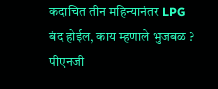कदाचित तीन महिन्यानंतर LPG बंद होईल, काय म्हणाले भुजबळ ?
पीएनजी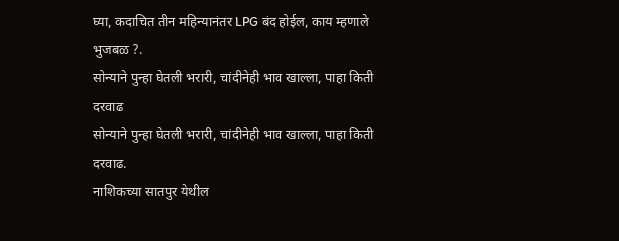घ्या, कदाचित तीन महिन्यानंतर LPG बंद होईल, काय म्हणाले भुजबळ ?.
सोन्याने पुन्हा घेतली भरारी, चांदीनेही भाव खाल्ला, पाहा किती दरवाढ
सोन्याने पुन्हा घेतली भरारी, चांदीनेही भाव खाल्ला, पाहा किती दरवाढ.
नाशिकच्या सातपुर येथील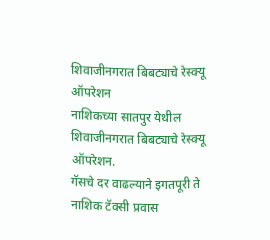शिवाजीनगरात बिबट्याचे रेस्क्यू ऑपरेशन
नाशिकच्या सातपुर येथील शिवाजीनगरात बिबट्याचे रेस्क्यू ऑपरेशन.
गॅसचे दर वाढल्याने इगतपूरी ते नाशिक टॅक्सी प्रवास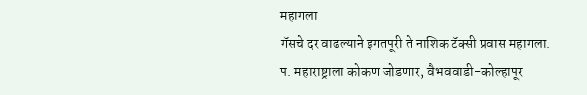महागला
गॅसचे दर वाढल्याने इगतपूरी ते नाशिक टॅक्सी प्रवास महागला.
प. महाराष्ट्राला कोकण जोडणार, वैभववाडी-कोल्हापूर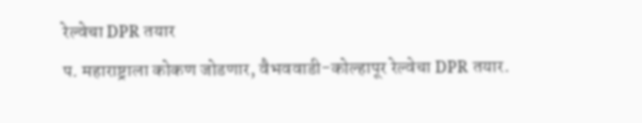रेल्वेचा DPR तयार
प. महाराष्ट्राला कोकण जोडणार, वैभववाडी-कोल्हापूर रेल्वेचा DPR तयार.